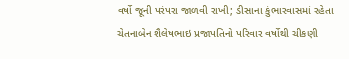વર્ષો જૂની પરંપરા જાળવી રાખી; ડીસાના કુંભારવાસમાં રહેતા ચેતનાબેન શૈલેષભાઇ પ્રજાપતિનો પરિવાર વર્ષોથી ચીકણી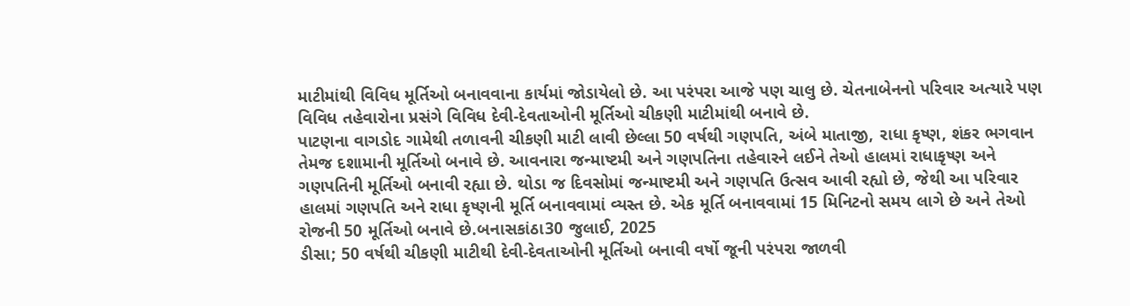માટીમાંથી વિવિધ મૂર્તિઓ બનાવવાના કાર્યમાં જોડાયેલો છે. આ પરંપરા આજે પણ ચાલુ છે. ચેતનાબેનનો પરિવાર અત્યારે પણ વિવિધ તહેવારોના પ્રસંગે વિવિધ દેવી-દેવતાઓની મૂર્તિઓ ચીકણી માટીમાંથી બનાવે છે.
પાટણના વાગડોદ ગામેથી તળાવની ચીકણી માટી લાવી છેલ્લા 50 વર્ષથી ગણપતિ, અંબે માતાજી, રાધા કૃષ્ણ, શંકર ભગવાન તેમજ દશામાની મૂર્તિઓ બનાવે છે. આવનારા જન્માષ્ટમી અને ગણપતિના તહેવારને લઈને તેઓ હાલમાં રાધાકૃષ્ણ અને ગણપતિની મૂર્તિઓ બનાવી રહ્યા છે. થોડા જ દિવસોમાં જન્માષ્ટમી અને ગણપતિ ઉત્સવ આવી રહ્યો છે, જેથી આ પરિવાર હાલમાં ગણપતિ અને રાધા કૃષ્ણની મૂર્તિ બનાવવામાં વ્યસ્ત છે. એક મૂર્તિ બનાવવામાં 15 મિનિટનો સમય લાગે છે અને તેઓ રોજની 50 મૂર્તિઓ બનાવે છે.બનાસકાંઠા30 જુલાઈ, 2025
ડીસા; 50 વર્ષથી ચીકણી માટીથી દેવી-દેવતાઓની મૂર્તિઓ બનાવી વર્ષો જૂની પરંપરા જાળવી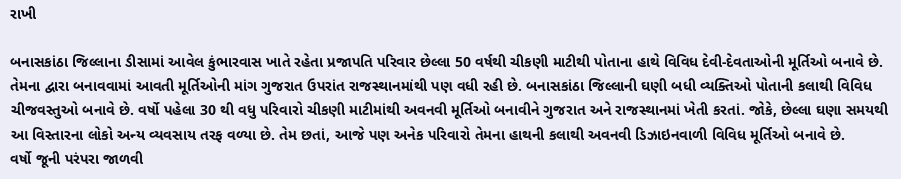રાખી

બનાસકાંઠા જિલ્લાના ડીસામાં આવેલ કુંભારવાસ ખાતે રહેતા પ્રજાપતિ પરિવાર છેલ્લા 50 વર્ષથી ચીકણી માટીથી પોતાના હાથે વિવિધ દેવી-દેવતાઓની મૂર્તિઓ બનાવે છે. તેમના દ્વારા બનાવવામાં આવતી મૂર્તિઓની માંગ ગુજરાત ઉપરાંત રાજસ્થાનમાંથી પણ વધી રહી છે. બનાસકાંઠા જિલ્લાની ઘણી બધી વ્યક્તિઓ પોતાની કલાથી વિવિધ ચીજવસ્તુઓ બનાવે છે. વર્ષો પહેલા 30 થી વધુ પરિવારો ચીકણી માટીમાંથી અવનવી મૂર્તિઓ બનાવીને ગુજરાત અને રાજસ્થાનમાં ખેતી કરતાં. જોકે, છેલ્લા ઘણા સમયથી આ વિસ્તારના લોકો અન્ય વ્યવસાય તરફ વળ્યા છે. તેમ છતાં, આજે પણ અનેક પરિવારો તેમના હાથની કલાથી અવનવી ડિઝાઇનવાળી વિવિધ મૂર્તિઓ બનાવે છે.
વર્ષો જૂની પરંપરા જાળવી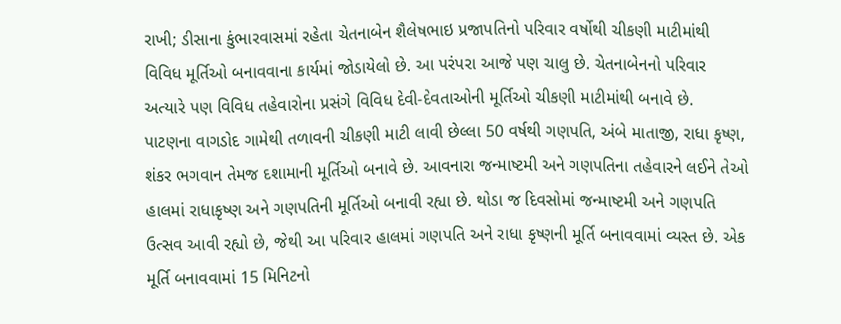રાખી; ડીસાના કુંભારવાસમાં રહેતા ચેતનાબેન શૈલેષભાઇ પ્રજાપતિનો પરિવાર વર્ષોથી ચીકણી માટીમાંથી વિવિધ મૂર્તિઓ બનાવવાના કાર્યમાં જોડાયેલો છે. આ પરંપરા આજે પણ ચાલુ છે. ચેતનાબેનનો પરિવાર અત્યારે પણ વિવિધ તહેવારોના પ્રસંગે વિવિધ દેવી-દેવતાઓની મૂર્તિઓ ચીકણી માટીમાંથી બનાવે છે.
પાટણના વાગડોદ ગામેથી તળાવની ચીકણી માટી લાવી છેલ્લા 50 વર્ષથી ગણપતિ, અંબે માતાજી, રાધા કૃષ્ણ, શંકર ભગવાન તેમજ દશામાની મૂર્તિઓ બનાવે છે. આવનારા જન્માષ્ટમી અને ગણપતિના તહેવારને લઈને તેઓ હાલમાં રાધાકૃષ્ણ અને ગણપતિની મૂર્તિઓ બનાવી રહ્યા છે. થોડા જ દિવસોમાં જન્માષ્ટમી અને ગણપતિ ઉત્સવ આવી રહ્યો છે, જેથી આ પરિવાર હાલમાં ગણપતિ અને રાધા કૃષ્ણની મૂર્તિ બનાવવામાં વ્યસ્ત છે. એક મૂર્તિ બનાવવામાં 15 મિનિટનો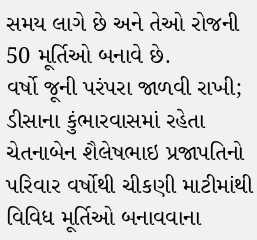સમય લાગે છે અને તેઓ રોજની 50 મૂર્તિઓ બનાવે છે.
વર્ષો જૂની પરંપરા જાળવી રાખી; ડીસાના કુંભારવાસમાં રહેતા ચેતનાબેન શૈલેષભાઇ પ્રજાપતિનો પરિવાર વર્ષોથી ચીકણી માટીમાંથી વિવિધ મૂર્તિઓ બનાવવાના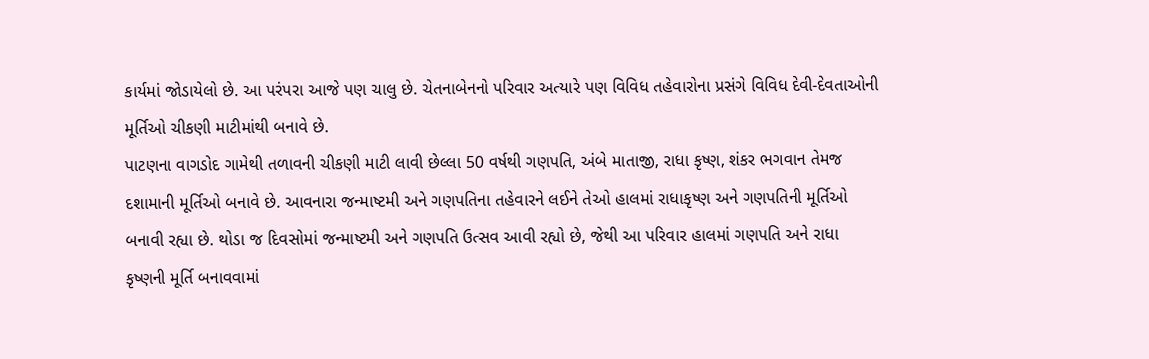કાર્યમાં જોડાયેલો છે. આ પરંપરા આજે પણ ચાલુ છે. ચેતનાબેનનો પરિવાર અત્યારે પણ વિવિધ તહેવારોના પ્રસંગે વિવિધ દેવી-દેવતાઓની મૂર્તિઓ ચીકણી માટીમાંથી બનાવે છે.
પાટણના વાગડોદ ગામેથી તળાવની ચીકણી માટી લાવી છેલ્લા 50 વર્ષથી ગણપતિ, અંબે માતાજી, રાધા કૃષ્ણ, શંકર ભગવાન તેમજ દશામાની મૂર્તિઓ બનાવે છે. આવનારા જન્માષ્ટમી અને ગણપતિના તહેવારને લઈને તેઓ હાલમાં રાધાકૃષ્ણ અને ગણપતિની મૂર્તિઓ બનાવી રહ્યા છે. થોડા જ દિવસોમાં જન્માષ્ટમી અને ગણપતિ ઉત્સવ આવી રહ્યો છે, જેથી આ પરિવાર હાલમાં ગણપતિ અને રાધા કૃષ્ણની મૂર્તિ બનાવવામાં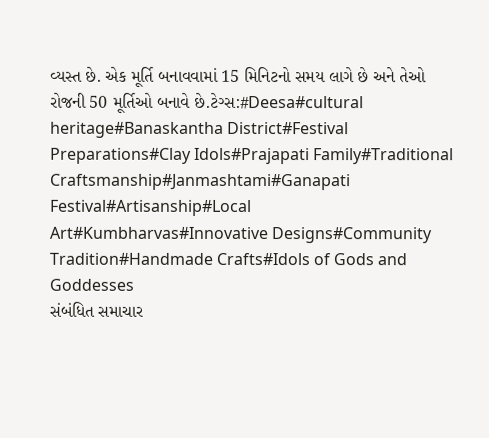વ્યસ્ત છે. એક મૂર્તિ બનાવવામાં 15 મિનિટનો સમય લાગે છે અને તેઓ રોજની 50 મૂર્તિઓ બનાવે છે.ટેગ્સ:#Deesa#cultural heritage#Banaskantha District#Festival Preparations#Clay Idols#Prajapati Family#Traditional Craftsmanship#Janmashtami#Ganapati Festival#Artisanship#Local Art#Kumbharvas#Innovative Designs#Community Tradition#Handmade Crafts#Idols of Gods and Goddesses
સંબંધિત સમાચાર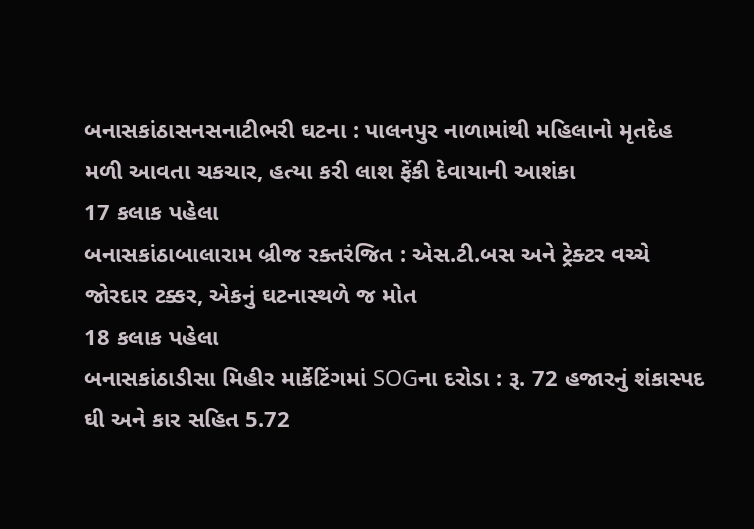બનાસકાંઠાસનસનાટીભરી ઘટના : પાલનપુર નાળામાંથી મહિલાનો મૃતદેહ મળી આવતા ચકચાર, હત્યા કરી લાશ ફેંકી દેવાયાની આશંકા
17 કલાક પહેલા
બનાસકાંઠાબાલારામ બ્રીજ રક્તરંજિત : એસ.ટી.બસ અને ટ્રેક્ટર વચ્ચે જોરદાર ટક્કર, એકનું ઘટનાસ્થળે જ મોત
18 કલાક પહેલા
બનાસકાંઠાડીસા મિહીર માર્કેટિંગમાં SOGના દરોડા : રૂ. 72 હજારનું શંકાસ્પદ ઘી અને કાર સહિત 5.72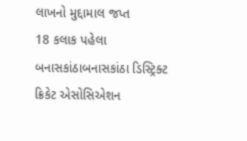લાખનો મુદ્દામાલ જપ્ત
18 કલાક પહેલા
બનાસકાંઠાબનાસકાંઠા ડિસ્ટ્રિક્ટ ક્રિકેટ એસોસિએશન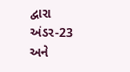દ્વારા અંડર-23 અને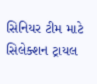સિનિયર ટીમ માટે સિલેક્શન ટ્રાયલ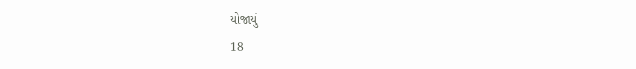યોજાયું
18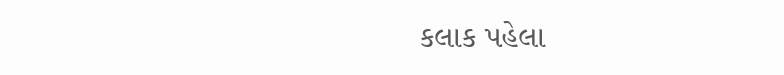કલાક પહેલા